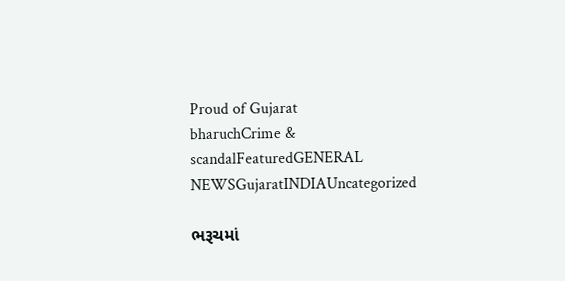Proud of Gujarat
bharuchCrime & scandalFeaturedGENERAL NEWSGujaratINDIAUncategorized

ભરૂચમાં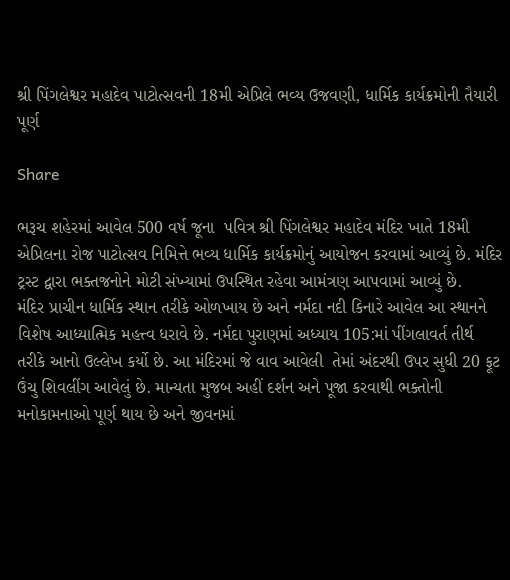શ્રી પિંગલેશ્વર મહાદેવ પાટોત્સવની 18મી એપ્રિલે ભવ્ય ઉજવણી, ધાર્મિક કાર્યક્રમોની તૈયારી પૂર્ણ

Share

ભરૂચ શહેરમાં આવેલ 500 વર્ષ જૂના  પવિત્ર શ્રી પિંગલેશ્વર મહાદેવ મંદિર ખાતે 18મી એપ્રિલના રોજ પાટોત્સવ નિમિત્તે ભવ્ય ધાર્મિક કાર્યક્રમોનું આયોજન કરવામાં આવ્યું છે. મંદિર ટ્રસ્ટ દ્વારા ભક્તજનોને મોટી સંખ્યામાં ઉપસ્થિત રહેવા આમંત્રણ આપવામાં આવ્યું છે.
મંદિર પ્રાચીન ધાર્મિક સ્થાન તરીકે ઓળખાય છે અને નર્મદા નદી કિનારે આવેલ આ સ્થાનને વિશેષ આધ્યાત્મિક મહત્ત્વ ધરાવે છે. નર્મદા પુરાણમાં અધ્યાય 105:માં પીંગલાવર્ત તીર્થ તરીકે આનો ઉલ્લેખ કર્યો છે. આ મંદિરમાં જે વાવ આવેલી  તેમાં અંદરથી ઉપર સુધી 20 ફૂટ ઉંચુ શિવલીંગ આવેલું છે. માન્યતા મુજબ અહીં દર્શન અને પૂજા કરવાથી ભક્તોની મનોકામનાઓ પૂર્ણ થાય છે અને જીવનમાં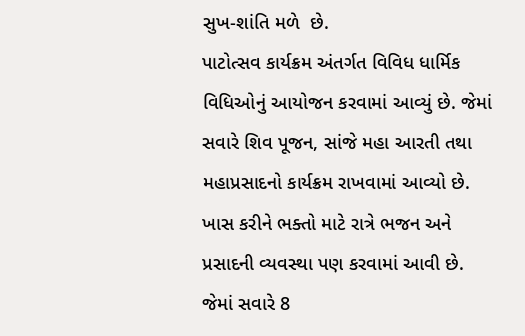સુખ-શાંતિ મળે  છે.
પાટોત્સવ કાર્યક્રમ અંતર્ગત વિવિધ ધાર્મિક વિધિઓનું આયોજન કરવામાં આવ્યું છે. જેમાં સવારે શિવ પૂજન, સાંજે મહા આરતી તથા મહાપ્રસાદનો કાર્યક્રમ રાખવામાં આવ્યો છે. ખાસ કરીને ભક્તો માટે રાત્રે ભજન અને પ્રસાદની વ્યવસ્થા પણ કરવામાં આવી છે.
જેમાં સવારે 8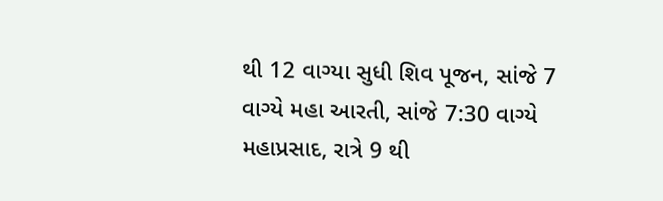થી 12 વાગ્યા સુધી શિવ પૂજન, સાંજે 7 વાગ્યે મહા આરતી, સાંજે 7:30 વાગ્યે મહાપ્રસાદ, રાત્રે 9 થી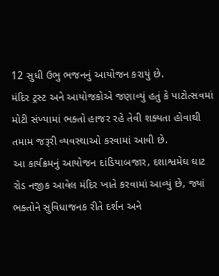12 સુધી ઉભુ ભજનનું આયોજન કરાયું છે.
મંદિર ટ્રસ્ટ અને આયોજકોએ જણાવ્યું હતું કે પાટોત્સવમાં મોટી સંખ્યામાં ભક્તો હાજર રહે તેવી શક્યતા હોવાથી તમામ જરૂરી વ્યવસ્થાઓ કરવામાં આવી છે.
આ કાર્યક્રમનું આયોજન દાંડિયાબજાર, દશાશ્વમેઘ ઘાટ રોડ નજીક આવેલ મંદિર ખાતે કરવામાં આવ્યું છે, જ્યાં ભક્તોને સુવિધાજનક રીતે દર્શન અને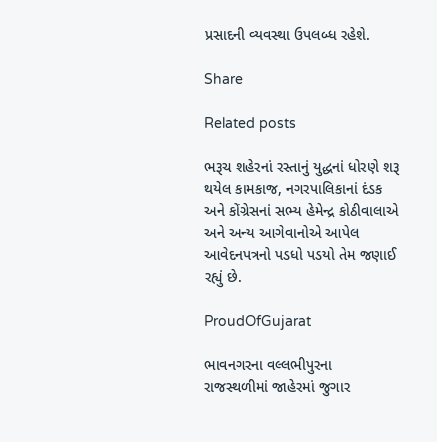પ્રસાદની વ્યવસ્થા ઉપલબ્ધ રહેશે.

Share

Related posts

ભરૂચ શહેરનાં રસ્તાનું યુદ્ધનાં ધોરણે શરૂ થયેલ કામકાજ, નગરપાલિકાનાં દંડક અને કોંગ્રેસનાં સભ્ય હેમેન્દ્ર કોઠીવાલાએ અને અન્ય આગેવાનોએ આપેલ આવેદનપત્રનો પડધો પડયો તેમ જણાઈ રહ્યું છે.

ProudOfGujarat

ભાવનગરના વલ્લભીપુરના રાજસ્થળીમાં જાહેરમાં જુગાર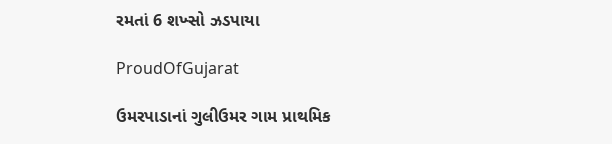રમતાં 6 શખ્સો ઝડપાયા

ProudOfGujarat

ઉમરપાડાનાં ગુલીઉમર ગામ પ્રાથમિક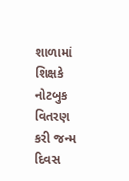શાળામાં શિક્ષકે નોટબુક વિતરણ કરી જન્મ દિવસ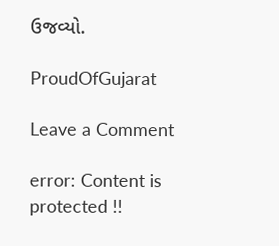ઉજવ્યો.

ProudOfGujarat

Leave a Comment

error: Content is protected !!